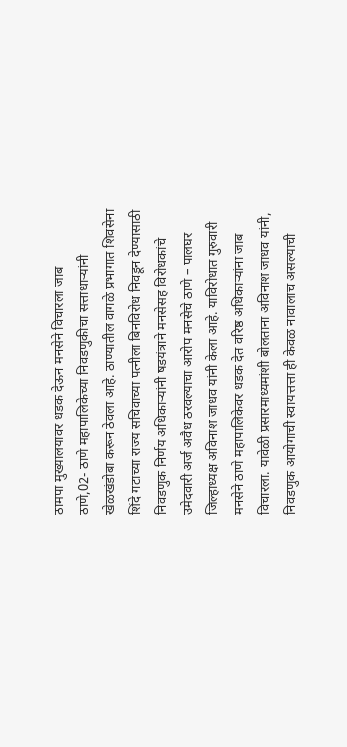ठामपा मुख्यालयावर धडक देऊन मनसेने विचारला जाब
ठाणे,02- ठाणे महापालिकेच्या निवडणुकीचा सत्ताधाऱ्यांनी खेळखंडोबा करून ठेवला आहे. ठाण्यातील वागळे प्रभागात शिवसेना शिंदे गटाच्या राज्य सचिवाच्या पत्नीला बिनविरोध निवडून देण्यासाठी निवडणुक निर्णय अधिकाऱ्यांनी षडयंत्राने मनसेसह विरोधकांचे उमेदवारी अर्ज अवैध ठरवल्याचा आरोप मनसेचे ठाणे – पालघर जिल्हाध्यक्ष अविनाश जाधव यांनी केला आहे. याविरोधात गुरुवारी मनसेने ठाणे महापालिकेवर धडक देत वरिष्ठ अधिकाऱ्यांना जाब विचारला. यावेळी प्रसारमाध्यमांशी बोलताना अविनाश जाधव यांनी, निवडणुक आयोगाची स्वायत्तत्ता ही केवळ नावालाच असल्याची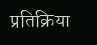प्रतिक्रिया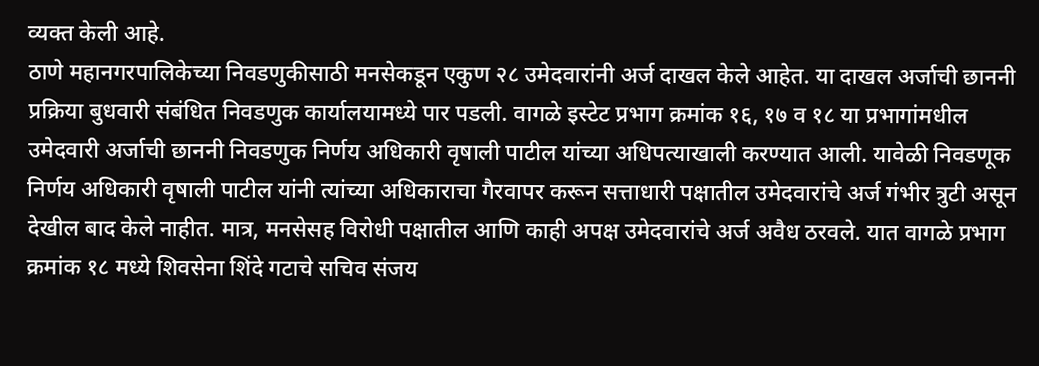व्यक्त केली आहे.
ठाणे महानगरपालिकेच्या निवडणुकीसाठी मनसेकडून एकुण २८ उमेदवारांनी अर्ज दाखल केले आहेत. या दाखल अर्जाची छाननी प्रक्रिया बुधवारी संबंधित निवडणुक कार्यालयामध्ये पार पडली. वागळे इस्टेट प्रभाग क्रमांक १६, १७ व १८ या प्रभागांमधील उमेदवारी अर्जाची छाननी निवडणुक निर्णय अधिकारी वृषाली पाटील यांच्या अधिपत्याखाली करण्यात आली. यावेळी निवडणूक निर्णय अधिकारी वृषाली पाटील यांनी त्यांच्या अधिकाराचा गैरवापर करून सत्ताधारी पक्षातील उमेदवारांचे अर्ज गंभीर त्रुटी असून देखील बाद केले नाहीत. मात्र, मनसेसह विरोधी पक्षातील आणि काही अपक्ष उमेदवारांचे अर्ज अवैध ठरवले. यात वागळे प्रभाग क्रमांक १८ मध्ये शिवसेना शिंदे गटाचे सचिव संजय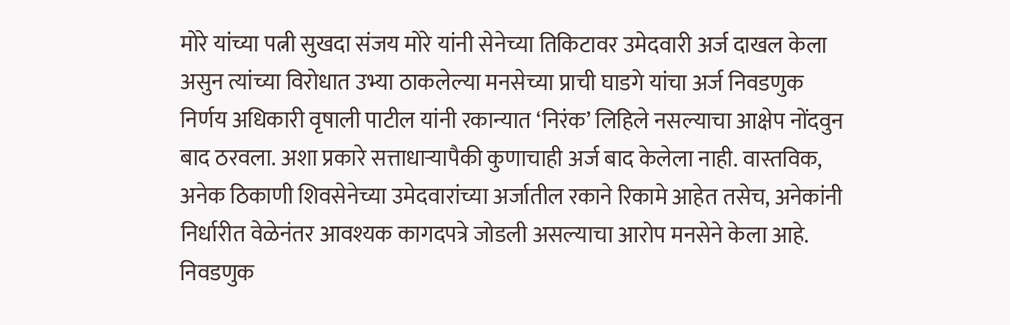मोरे यांच्या पत्नी सुखदा संजय मोरे यांनी सेनेच्या तिकिटावर उमेदवारी अर्ज दाखल केला असुन त्यांच्या विरोधात उभ्या ठाकलेल्या मनसेच्या प्राची घाडगे यांचा अर्ज निवडणुक निर्णय अधिकारी वृषाली पाटील यांनी रकान्यात ‘निरंक’ लिहिले नसल्याचा आक्षेप नोंदवुन बाद ठरवला. अशा प्रकारे सत्ताधाऱ्यापैकी कुणाचाही अर्ज बाद केलेला नाही. वास्तविक, अनेक ठिकाणी शिवसेनेच्या उमेदवारांच्या अर्जातील रकाने रिकामे आहेत तसेच, अनेकांनी निर्धारीत वेळेनंतर आवश्यक कागदपत्रे जोडली असल्याचा आरोप मनसेने केला आहे. निवडणुक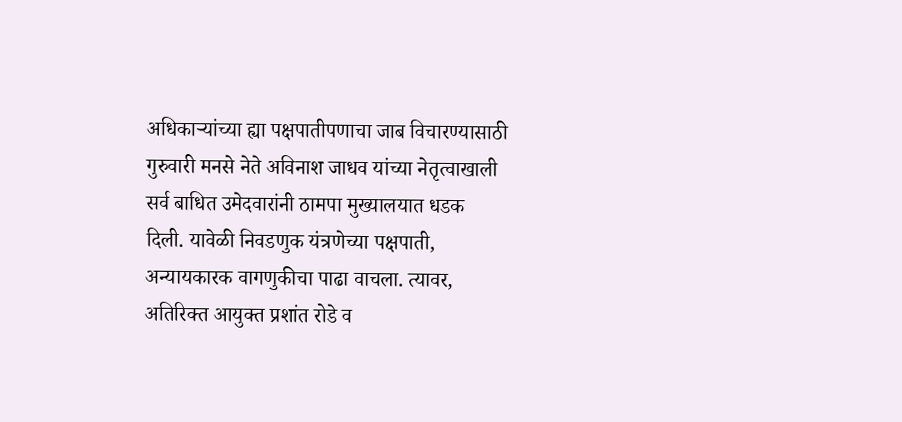अधिकाऱ्यांच्या ह्या पक्षपातीपणाचा जाब विचारण्यासाठी गुरुवारी मनसे नेते अविनाश जाधव यांच्या नेतृत्वाखाली सर्व बाधित उमेदवारांनी ठामपा मुख्यालयात धडक दिली. यावेळी निवडणुक यंत्रणेच्या पक्षपाती, अन्यायकारक वागणुकीचा पाढा वाचला. त्यावर, अतिरिक्त आयुक्त प्रशांत रोडे व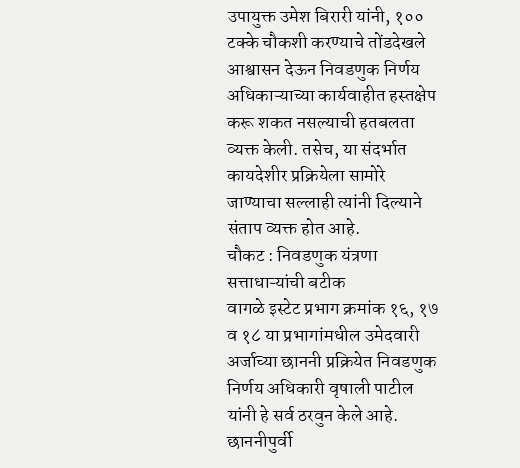उपायुक्त उमेश बिरारी यांनी, १०० टक्के चौकशी करण्याचे तोंडदेखले आश्वासन देऊन निवडणुक निर्णय अधिकाऱ्याच्या कार्यवाहीत हस्तक्षेप करू शकत नसल्याची हतबलता व्यक्त केली. तसेच, या संदर्भात कायदेशीर प्रक्रियेला सामोरे जाण्याचा सल्लाही त्यांनी दिल्याने संताप व्यक्त होत आहे.
चौकट : निवडणुक यंत्रणा सत्ताधाऱ्यांची बटीक
वागळे इस्टेट प्रभाग क्रमांक १६, १७ व १८ या प्रभागांमधील उमेदवारी अर्जाच्या छाननी प्रक्रियेत निवडणुक निर्णय अधिकारी वृषाली पाटील यांनी हे सर्व ठरवुन केले आहे. छाननीपुर्वी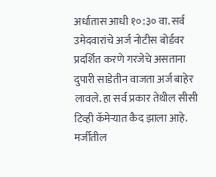अर्धातास आधी १०:३० वा. सर्व उमेदवारांचे अर्ज नोटीस बोर्डवर प्रदर्शित करणे गरजेचे असताना दुपारी साडेतीन वाजता अर्ज बाहेर लावले. हा सर्व प्रकार तेथील सीसी टिव्ही कॅमेऱ्यात कैद झाला आहे. मर्जीतील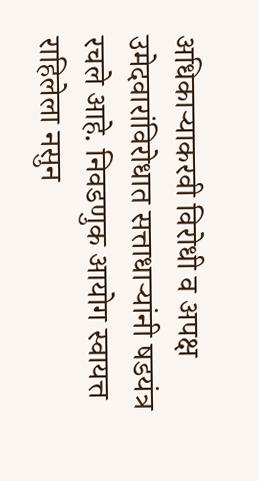अधिकाऱ्याकरवी विरोधी व अपक्ष उमेदवारांविरोधात सत्ताधाऱ्यांनी षडयंत्र रचले आहे. निवडणुक आयोग स्वायत्त राहिलेला नसुन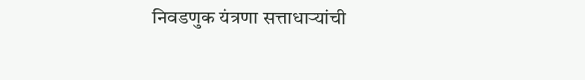निवडणुक यंत्रणा सत्ताधाऱ्यांची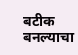बटीक बनल्याचा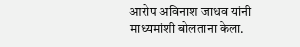आरोप अविनाश जाधव यांनी माध्यमांशी बोलताना केला.